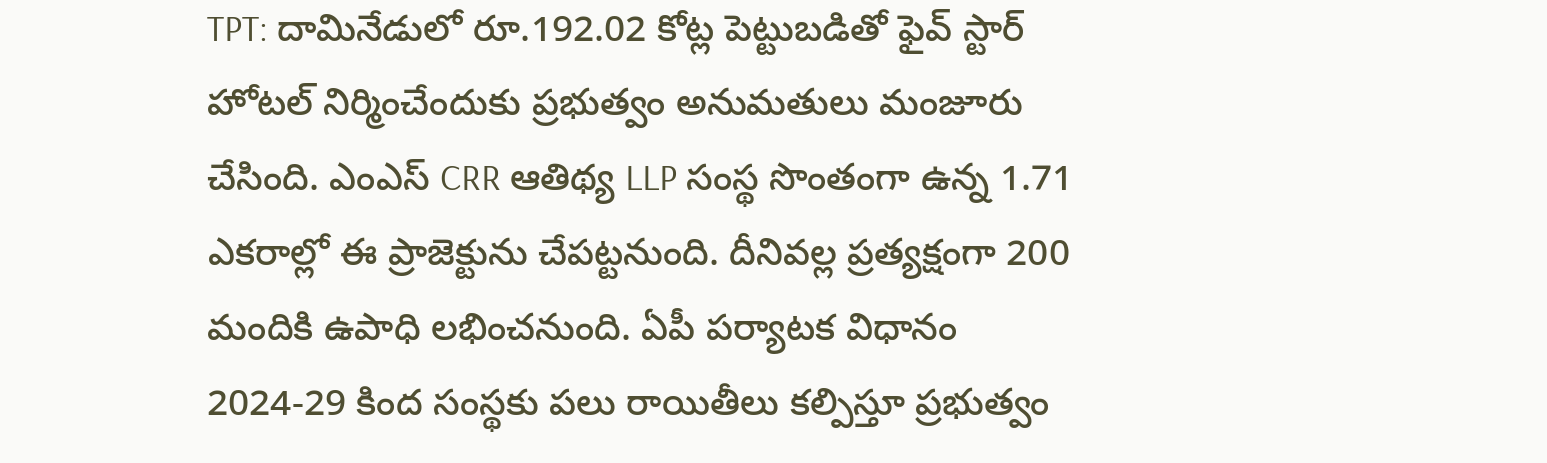TPT: దామినేడులో రూ.192.02 కోట్ల పెట్టుబడితో ఫైవ్ స్టార్ హోటల్ నిర్మించేందుకు ప్రభుత్వం అనుమతులు మంజూరు చేసింది. ఎంఎస్ CRR ఆతిథ్య LLP సంస్థ సొంతంగా ఉన్న 1.71 ఎకరాల్లో ఈ ప్రాజెక్టును చేపట్టనుంది. దీనివల్ల ప్రత్యక్షంగా 200 మందికి ఉపాధి లభించనుంది. ఏపీ పర్యాటక విధానం 2024-29 కింద సంస్థకు పలు రాయితీలు కల్పిస్తూ ప్రభుత్వం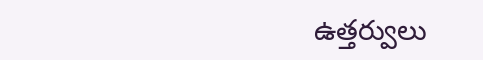ఉత్తర్వులు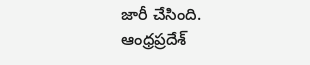జారీ చేసింది.
ఆంధ్రప్రదేశ్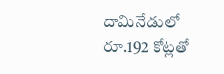దామినేడులో రూ.192 కోట్లతో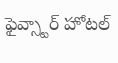ఫైవ్స్టార్ హోటల్